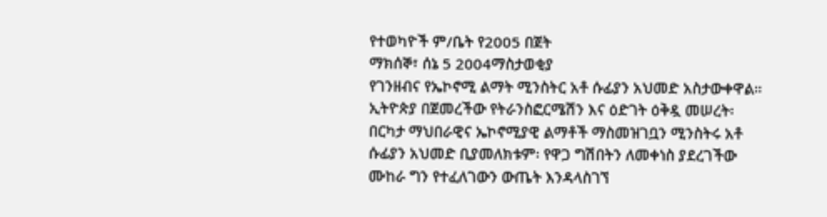የተወካዮች ም/ቤት የ2005 በጀት
ማክሰኞ፣ ሰኔ 5 2004ማስታወቂያ
የገንዘብና የኤኮኖሚ ልማት ሚንስትር አቶ ሱፊያን አህመድ አስታውቀዋል። ኢትዮጵያ በጀመረችው የትራንስፎርሜሽን እና ዕድገት ዕቅዷ መሠረት፡ በርካታ ማህበራዊና ኤኮኖሚያዊ ልማቶች ማስመዝገቧን ሚንስትሩ አቶ ሱፊያን አህመድ ቢያመለክቱም፡ የዋጋ ግሽበትን ለመቀነስ ያደረገችው ሙከራ ግን የተፈለገውን ውጤት እንዳላስገኘ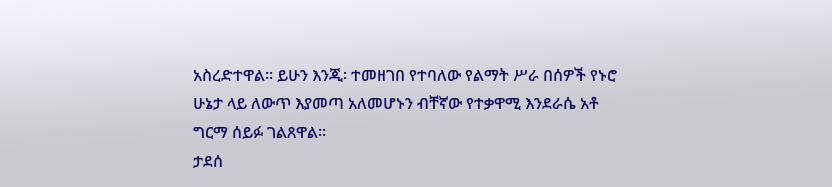አስረድተዋል። ይሁን እንጂ፡ ተመዘገበ የተባለው የልማት ሥራ በሰዎች የኑሮ ሁኔታ ላይ ለውጥ እያመጣ አለመሆኑን ብቸኛው የተቃዋሚ እንደራሴ አቶ ግርማ ሰይፉ ገልጸዋል።
ታደሰ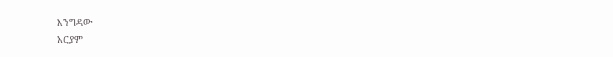እንግዳው
አርያም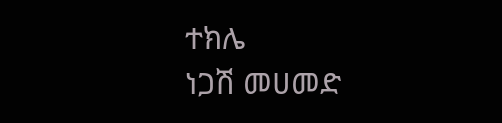ተክሌ
ነጋሽ መሀመድ